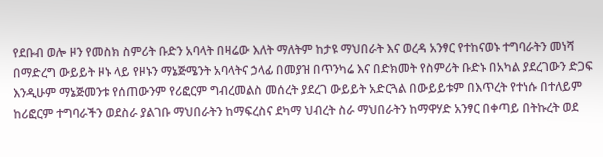የደቡብ ወሎ ዞን የመስክ ስምሪት ቡድን አባላት በዛሬው እለት ማለትም ከታዩ ማህበራት እና ወረዳ አንፃር የተከናወኑ ተግባራትን መነሻ በማድረግ ውይይት ዞኑ ላይ የዞኑን ማኔጅሜንት አባላትና ኃላፊ በመያዝ በጥንካሬ እና በድክመት የስምሪት ቡድኑ በአካል ያደረገውን ድጋፍ እንዲሁም ማኔጅመንቱ የሰጠውንም የሪፎርም ግብረመልስ መሰረት ያደረገ ውይይት አድርጓል በውይይቱም በእጥረት የተነሱ በተለይም ከሪፎርም ተግባራችን ወደስራ ያልገቡ ማህበራትን ከማፍረስና ደካማ ህብረት ስራ ማህበራትን ከማዋሃድ አንፃር በቀጣይ በትኩረት ወደ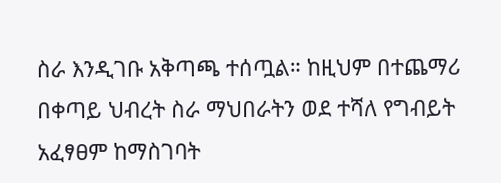ስራ እንዲገቡ አቅጣጫ ተሰጧል። ከዚህም በተጨማሪ በቀጣይ ህብረት ስራ ማህበራትን ወደ ተሻለ የግብይት አፈፃፀም ከማስገባት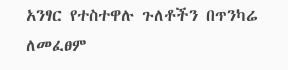አንፃር የተስተዋሉ ጉለቶችን በጥንካሬ ለመፈፀም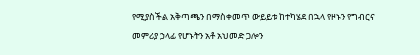የሚያስችል አቅጣጫን በማስቀመጥ ውይይቱ ከተካሄደ በኋላ የዞኑን የግብርና መምሪያ ኃላፊ የሆኑትን አቶ አህመድ ጋሎን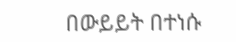በውይይት በተነሱ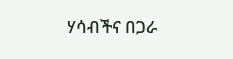ሃሳብችና በጋራ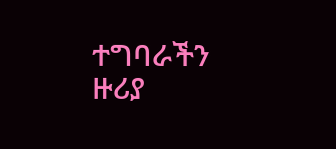ተግባራችን ዙሪያ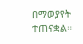በማወያየት ተጠናቋል።